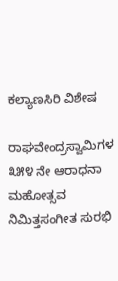ಕಲ್ಯಾಣಸಿರಿ ವಿಶೇಷ

ರಾಘವೇಂದ್ರಸ್ವಾಮಿಗಳ ೩೫೪ ನೇ ಆರಾಧನಾ ಮಹೋತ್ಸವ ನಿಮಿತ್ತಸಂಗೀತ ಸುರಭಿ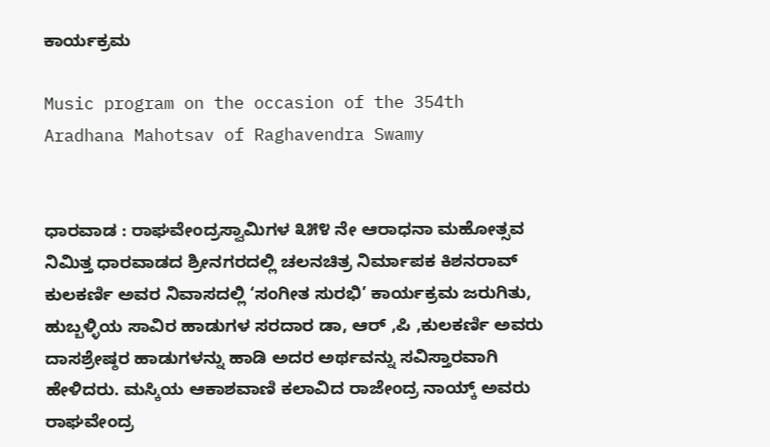ಕಾರ್ಯಕ್ರಮ

Music program on the occasion of the 354th Aradhana Mahotsav of Raghavendra Swamy


ಧಾರವಾಡ : ರಾಘವೇಂದ್ರಸ್ವಾಮಿಗಳ ೩೫೪ ನೇ ಆರಾಧನಾ ಮಹೋತ್ಸವ ನಿಮಿತ್ತ ಧಾರವಾಡದ ಶ್ರೀನಗರದಲ್ಲಿ ಚಲನಚಿತ್ರ ನಿರ್ಮಾಪಕ ಕಿಶನರಾವ್ ಕುಲಕರ್ಣಿ ಅವರ ನಿವಾಸದಲ್ಲಿ ‘ಸಂಗೀತ ಸುರಭಿ’ ಕಾರ್ಯಕ್ರಮ ಜರುಗಿತು,
ಹುಬ್ಬಳ್ಳಿಯ ಸಾವಿರ ಹಾಡುಗಳ ಸರದಾರ ಡಾ, ಆರ್ ,ಪಿ ,ಕುಲಕರ್ಣಿ ಅವರು ದಾಸಶ್ರೇಷ್ಠರ ಹಾಡುಗಳನ್ನು ಹಾಡಿ ಅದರ ಅರ್ಥವನ್ನು ಸವಿಸ್ತಾರವಾಗಿ ಹೇಳಿದರು. ಮಸ್ಕಿಯ ಆಕಾಶವಾಣಿ ಕಲಾವಿದ ರಾಜೇಂದ್ರ ನಾಯ್ಕ್ ಅವರು ರಾಘವೇಂದ್ರ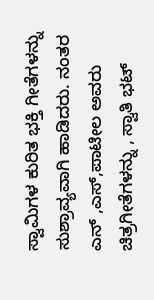ಸ್ವಾಮಿಗಳ ಕುರಿತ ಭಕ್ತಿ ಗೀತೆಗಳನ್ನು ಸುಶ್ರಾವ್ಯವಾಗಿ ಹಾಡಿದರು. ನಂತರ ಎನ್ ,ಎಸ್,ಪಾಟೀಲ ಅವರು ಚಿತ್ರಗೀತೆಗಳನ್ನು , ಸ್ವಾತಿ ಭಟ್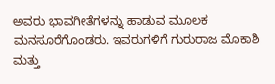ಅವರು ಭಾವಗೀತೆಗಳನ್ನು ಹಾಡುವ ಮೂಲಕ ಮನಸೂರೆಗೊಂಡರು. ಇವರುಗಳಿಗೆ ಗುರುರಾಜ ಮೊಕಾಶಿ ಮತ್ತು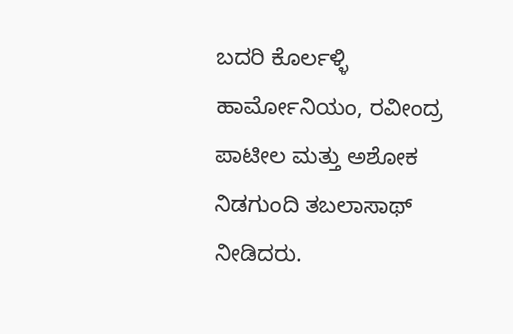ಬದರಿ ಕೊರ್ಲಳ್ಳಿ ಹಾರ್ಮೋನಿಯಂ, ರವೀಂದ್ರ ಪಾಟೀಲ ಮತ್ತು ಅಶೋಕ ನಿಡಗುಂದಿ ತಬಲಾಸಾಥ್ ನೀಡಿದರು.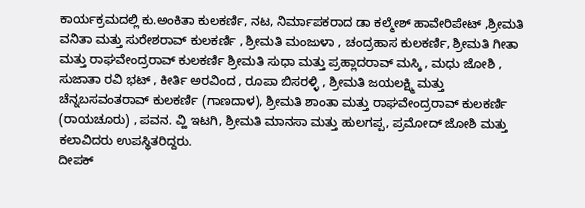ಕಾರ್ಯಕ್ರಮದಲ್ಲಿ ಕು.ಅಂಕಿತಾ ಕುಲಕರ್ಣಿ, ನಟ, ನಿರ್ಮಾಪಕರಾದ ಡಾ ಕಲ್ಮೇಶ್ ಹಾವೇರಿಪೇಟ್ ,ಶ್ರೀಮತಿ ವನಿತಾ ಮತ್ತು ಸುರೇಶರಾವ್ ಕುಲಕರ್ಣಿ , ಶ್ರೀಮತಿ ಮಂಜುಳಾ , ಚಂದ್ರಹಾಸ ಕುಲಕರ್ಣಿ, ಶ್ರೀಮತಿ ಗೀತಾ ಮತ್ತು ರಾಘವೇಂದ್ರರಾವ್ ಕುಲಕರ್ಣಿ ಶ್ರೀಮತಿ ಸುಧಾ ಮತ್ತು ಪ್ರಹ್ಲಾದರಾವ್ ಮಸ್ಕಿ , ಮಧು ಜೋಶಿ , ಸುಜಾತಾ ರವಿ ಭಟ್ , ಕೀರ್ತಿ ಅರವಿಂದ , ರೂಪಾ ಬಿಸರಳ್ಳಿ , ಶ್ರೀಮತಿ ಜಯಲಕ್ಷ್ಮಿ ಮತ್ತು ಚೆನ್ನಬಸವಂತರಾವ್ ಕುಲಕರ್ಣಿ (ಗಾಣದಾಳ), ಶ್ರೀಮತಿ ಶಾಂತಾ ಮತ್ತು ರಾಘವೇಂದ್ರರಾವ್ ಕುಲಕರ್ಣಿ (ರಾಯಚೂರು) , ಪವನ. ವ್ಹಿ ಇಟಗಿ, ಶ್ರೀಮತಿ ಮಾನಸಾ ಮತ್ತು ಹುಲಗಪ್ಪ, ಪ್ರಮೋದ್ ಜೋಶಿ ಮತ್ತು ಕಲಾವಿದರು ಉಪಸ್ಥಿತರಿದ್ದರು.
ದೀಪಕ್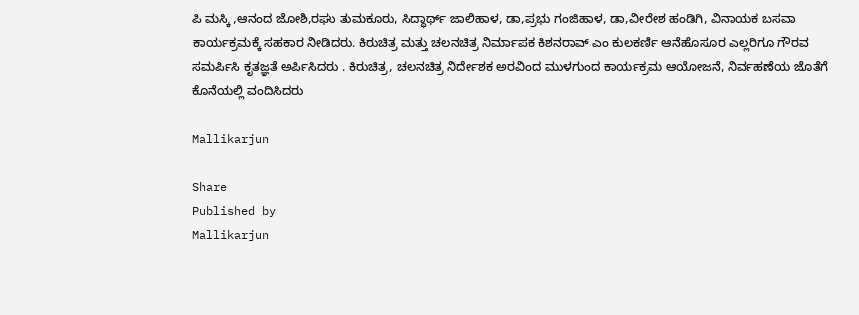ಪಿ ಮಸ್ಕಿ ,ಆನಂದ ಜೋಶಿ,ರಘು ತುಮಕೂರು, ಸಿದ್ಧಾರ್ಥ್ ಜಾಲಿಹಾಳ, ಡಾ,ಪ್ರಭು ಗಂಜಿಹಾಳ, ಡಾ,ವೀರೇಶ ಹಂಡಿಗಿ, ವಿನಾಯಕ ಬಸವಾ ಕಾರ್ಯಕ್ರಮಕ್ಕೆ ಸಹಕಾರ ನೀಡಿದರು. ಕಿರುಚಿತ್ರ ಮತ್ತು ಚಲನಚಿತ್ರ ನಿರ್ಮಾಪಕ ಕಿಶನರಾವ್ ಎಂ ಕುಲಕರ್ಣಿ ಆನೆಹೊಸೂರ ಎಲ್ಲರಿಗೂ ಗೌರವ ಸಮರ್ಪಿಸಿ ಕೃತಜ್ಞತೆ ಅರ್ಪಿಸಿದರು . ಕಿರುಚಿತ್ರ, ಚಲನಚಿತ್ರ ನಿರ್ದೇಶಕ ಅರವಿಂದ ಮುಳಗುಂದ ಕಾರ್ಯಕ್ರಮ ಆಯೋಜನೆ, ನಿರ್ವಹಣೆಯ ಜೊತೆಗೆ ಕೊನೆಯಲ್ಲಿ ವಂದಿಸಿದರು

Mallikarjun

Share
Published by
Mallikarjun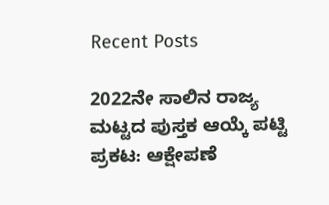Recent Posts

2022ನೇ ಸಾಲಿನ ರಾಜ್ಯ ಮಟ್ಟದ ಪುಸ್ತಕ ಆಯ್ಕೆ ಪಟ್ಟಿ ಪ್ರಕಟ: ಆಕ್ಷೇಪಣೆ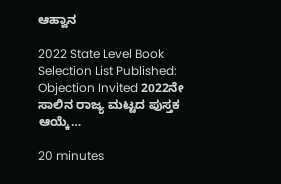ಆಹ್ವಾನ

2022 State Level Book Selection List Published: Objection Invited 2022ನೇ ಸಾಲಿನ ರಾಜ್ಯ ಮಟ್ಟದ ಪುಸ್ತಕ ಆಯ್ಕೆ…

20 minutes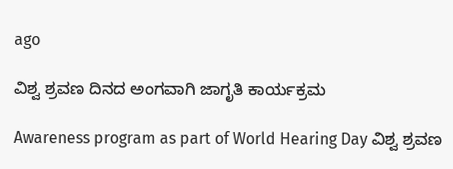ago

ವಿಶ್ವ ಶ್ರವಣ ದಿನದ ಅಂಗವಾಗಿ ಜಾಗೃತಿ ಕಾರ್ಯಕ್ರಮ

Awareness program as part of World Hearing Day ವಿಶ್ವ ಶ್ರವಣ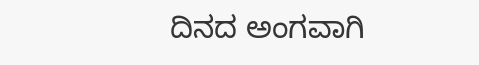ದಿನದ ಅಂಗವಾಗಿ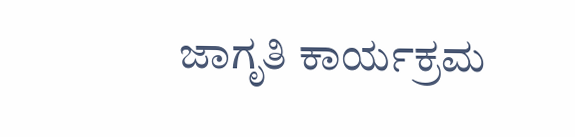ಜಾಗೃತಿ ಕಾರ್ಯಕ್ರಮ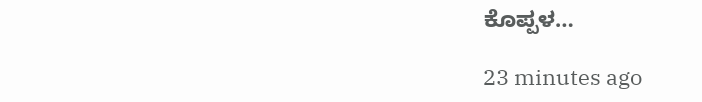ಕೊಪ್ಪಳ…

23 minutes ago